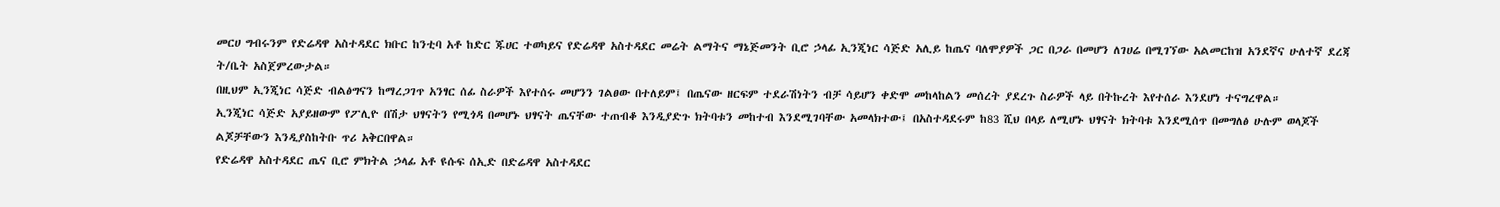መርሀ ግብሩንም የድሬዳዋ አስተዳደር ክቡር ከንቲባ አቶ ከድር ጁሀር ተወካይና የድሬዳዋ አስተዳደር መሬት ልማትና ማኔጅመንት ቢሮ ኃላፊ ኢንጂነር ሳጅድ አሊይ ከጤና ባለሞያዎች ጋር በጋራ በመሆን ለገሀሬ በሚገኘው አልመርከዝ አንደኛና ሁለተኛ ደረጃ ት/ቤት አስጀምረውታል።
በዚህም ኢንጂነር ሳጅድ ብልፅግናን ከማረጋገጥ አንፃር ሰፊ ስራዎች እየተሰሩ መሆንን ገልፀው በተለይም፤ በጤናው ዘርፍም ተደራሽነትን ብቻ ሳይሆን ቀድሞ መከላከልን መሰረት ያደረጉ ስራዎች ላይ በትኩረት እየተሰራ እንደሆነ ተናግረዋል።
ኢንጂነር ሳጅድ አያይዘውም የፖሊዮ በሽታ ህፃናትን የሚጎዳ በመሆኑ ህፃናት ጤናቸው ተጠብቆ እንዲያድጉ ክትባቱን መከተብ እንደሚገባቸው አመላክተው፤ በአስተዳደሩም ከ83 ሺህ በላይ ለሚሆኑ ህፃናት ክትባቱ እንደሚሰጥ በመግለፅ ሁሉም ወላጆች ልጆቻቸውን እንዲያስከትቡ ጥሪ አቅርበዋል።
የድሬዳዋ አስተዳደር ጤና ቢሮ ምክትል ኃላፊ አቶ ዩሱፍ ሰኢድ በድሬዳዋ አስተዳደር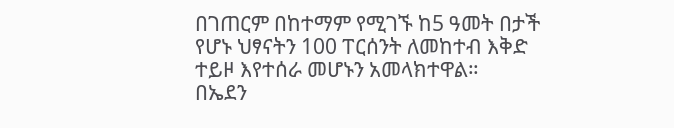በገጠርም በከተማም የሚገኙ ከ5 ዓመት በታች የሆኑ ህፃናትን 100 ፐርሰንት ለመከተብ እቅድ ተይዞ እየተሰራ መሆኑን አመላክተዋል።
በኤደን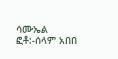ሳሙኤል
ፎቶ:-ሰላም አበበ